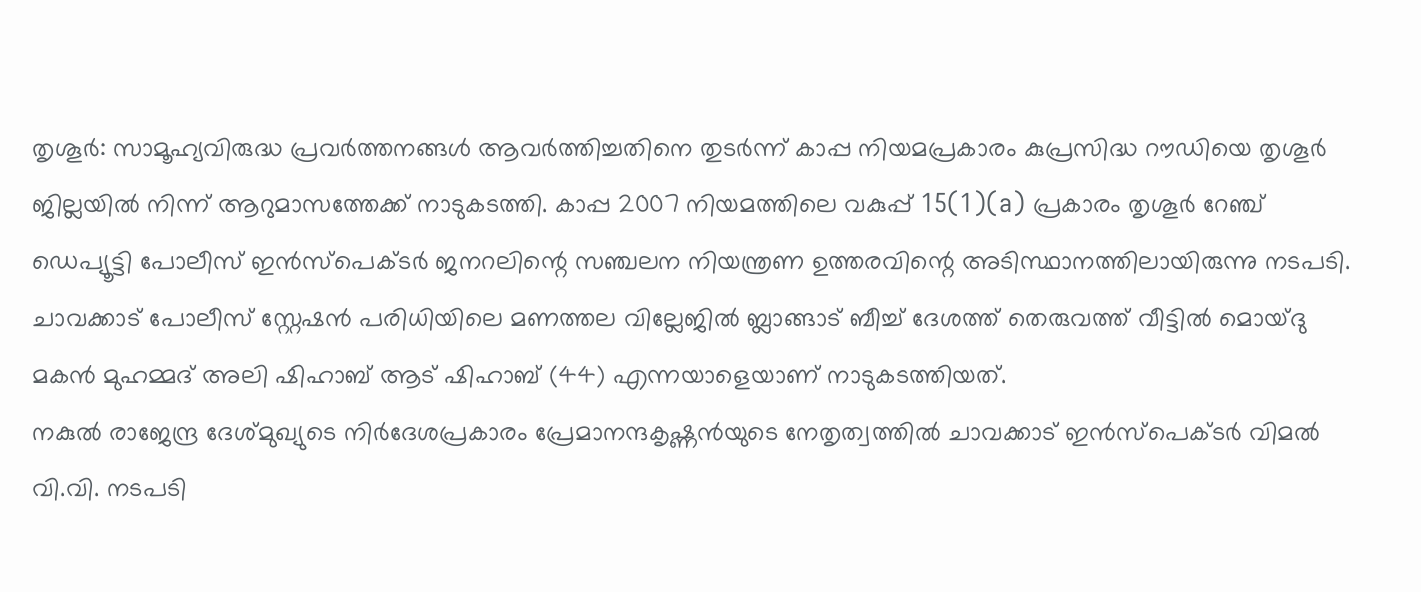തൃശൂർ: സാമൂഹ്യവിരുദ്ധ പ്രവർത്തനങ്ങൾ ആവർത്തിച്ചതിനെ തുടർന്ന് കാപ്പ നിയമപ്രകാരം കുപ്രസിദ്ധ റൗഡിയെ തൃശൂർ ജില്ലയിൽ നിന്ന് ആറുമാസത്തേക്ക് നാടുകടത്തി. കാപ്പ 2007 നിയമത്തിലെ വകുപ്പ് 15(1)(a) പ്രകാരം തൃശൂർ റേഞ്ച് ഡെപ്യൂട്ടി പോലീസ് ഇൻസ്പെക്ടർ ജനറലിന്റെ സഞ്ചലന നിയന്ത്രണ ഉത്തരവിന്റെ അടിസ്ഥാനത്തിലായിരുന്നു നടപടി.
ചാവക്കാട് പോലീസ് സ്റ്റേഷൻ പരിധിയിലെ മണത്തല വില്ലേജിൽ ബ്ലാങ്ങാട് ബീച്ച് ദേശത്ത് തെരുവത്ത് വീട്ടിൽ മൊയ്ദു മകൻ മുഹമ്മദ് അലി ഷിഹാബ് ആട് ഷിഹാബ് (44) എന്നയാളെയാണ് നാടുകടത്തിയത്.
നകുൽ രാജേന്ദ്ര ദേശ്മുഖ്യുടെ നിർദേശപ്രകാരം പ്രേമാനന്ദകൃഷ്ണൻയുടെ നേതൃത്വത്തിൽ ചാവക്കാട് ഇൻസ്പെക്ടർ വിമൽ വി.വി. നടപടി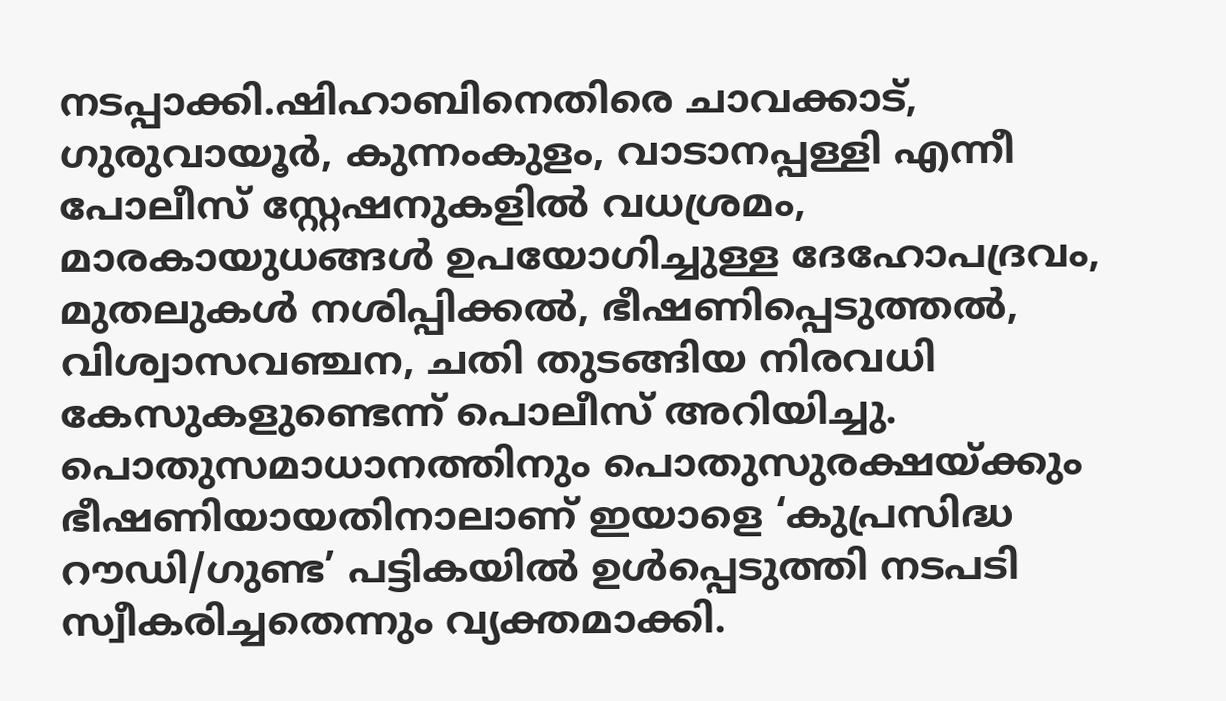നടപ്പാക്കി.ഷിഹാബിനെതിരെ ചാവക്കാട്, ഗുരുവായൂർ, കുന്നംകുളം, വാടാനപ്പള്ളി എന്നീ പോലീസ് സ്റ്റേഷനുകളിൽ വധശ്രമം, മാരകായുധങ്ങൾ ഉപയോഗിച്ചുള്ള ദേഹോപദ്രവം, മുതലുകൾ നശിപ്പിക്കൽ, ഭീഷണിപ്പെടുത്തൽ, വിശ്വാസവഞ്ചന, ചതി തുടങ്ങിയ നിരവധി കേസുകളുണ്ടെന്ന് പൊലീസ് അറിയിച്ചു.
പൊതുസമാധാനത്തിനും പൊതുസുരക്ഷയ്ക്കും ഭീഷണിയായതിനാലാണ് ഇയാളെ ‘കുപ്രസിദ്ധ റൗഡി/ഗുണ്ട’ പട്ടികയിൽ ഉൾപ്പെടുത്തി നടപടി സ്വീകരിച്ചതെന്നും വ്യക്തമാക്കി.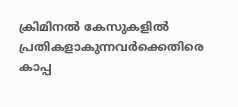ക്രിമിനൽ കേസുകളിൽ പ്രതികളാകുന്നവർക്കെതിരെ കാപ്പ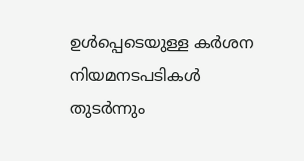ഉൾപ്പെടെയുള്ള കർശന നിയമനടപടികൾ തുടർന്നും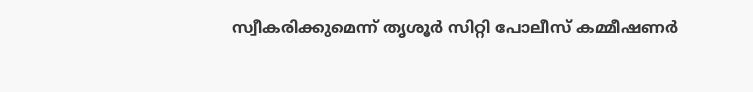സ്വീകരിക്കുമെന്ന് തൃശൂർ സിറ്റി പോലീസ് കമ്മീഷണർ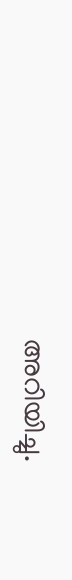അറിയിച്ചു.